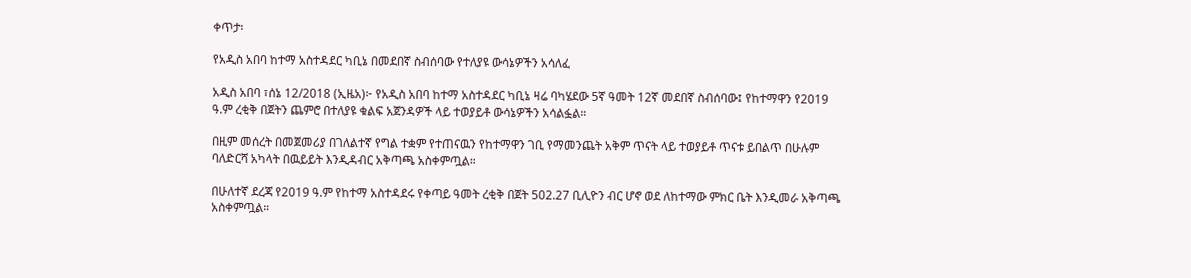ቀጥታ፡

የአዲስ አበባ ከተማ አስተዳደር ካቢኔ በመደበኛ ስብሰባው የተለያዩ ውሳኔዎችን አሳለፈ

አዲስ አበባ ፣ሰኔ 12/2018 (ኢዜአ)፦ የአዲስ አበባ ከተማ አስተዳደር ካቢኔ ዛሬ ባካሄደው 5ኛ ዓመት 12ኛ መደበኛ ስብሰባው፤ የከተማዋን የ2019 ዓ.ም ረቂቅ በጀትን ጨምሮ በተለያዩ ቁልፍ አጀንዳዎች ላይ ተወያይቶ ውሳኔዎችን አሳልፏል።

በዚም መሰረት በመጀመሪያ በገለልተኛ የግል ተቋም የተጠናዉን የከተማዋን ገቢ የማመንጨት አቅም ጥናት ላይ ተወያይቶ ጥናቱ ይበልጥ በሁሉም ባለድርሻ አካላት በዉይይት እንዲዳብር አቅጣጫ አስቀምጧል።

በሁለተኛ ደረጃ የ2019 ዓ.ም የከተማ አስተዳደሩ የቀጣይ ዓመት ረቂቅ በጀት 502.27 ቢሊዮን ብር ሆኖ ወደ ለከተማው ምክር ቤት እንዲመራ አቅጣጫ አስቀምጧል።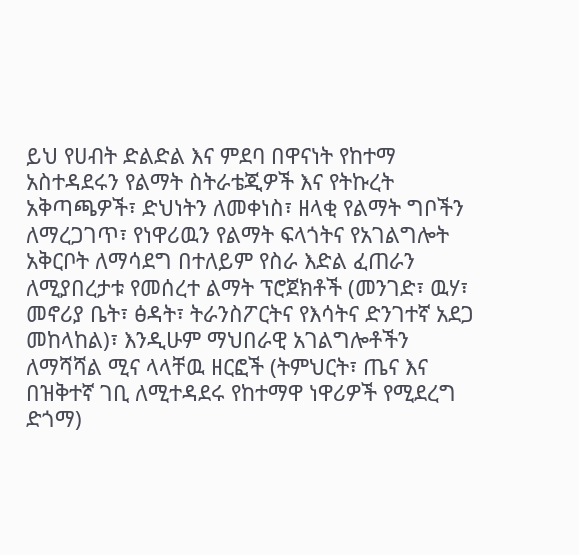ይህ የሀብት ድልድል እና ምደባ በዋናነት የከተማ አስተዳደሩን የልማት ስትራቴጂዎች እና የትኩረት አቅጣጫዎች፣ ድህነትን ለመቀነስ፣ ዘላቂ የልማት ግቦችን ለማረጋገጥ፣ የነዋሪዉን የልማት ፍላጎትና የአገልግሎት አቅርቦት ለማሳደግ በተለይም የስራ እድል ፈጠራን ለሚያበረታቱ የመሰረተ ልማት ፕሮጀክቶች (መንገድ፣ ዉሃ፣ መኖሪያ ቤት፣ ፅዳት፣ ትራንስፖርትና የእሳትና ድንገተኛ አደጋ መከላከል)፣ እንዲሁም ማህበራዊ አገልግሎቶችን ለማሻሻል ሚና ላላቸዉ ዘርፎች (ትምህርት፣ ጤና እና በዝቅተኛ ገቢ ለሚተዳደሩ የከተማዋ ነዋሪዎች የሚደረግ ድጎማ)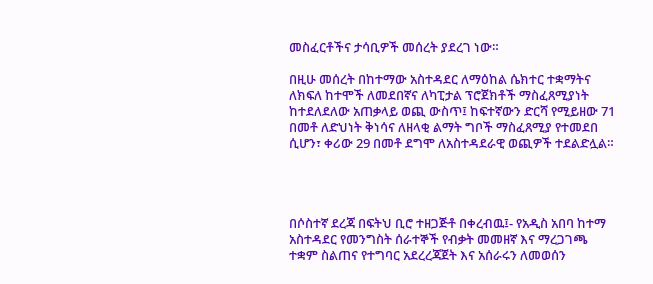መስፈርቶችና ታሳቢዎች መሰረት ያደረገ ነው።

በዚሁ መሰረት በከተማው አስተዳደር ለማዕከል ሴክተር ተቋማትና ለክፍለ ከተሞች ለመደበኛና ለካፒታል ፕሮጀክቶች ማስፈጸሚያነት ከተደለደለው አጠቃላይ ወጪ ውስጥ፤ ከፍተኛውን ድርሻ የሚይዘው 71 በመቶ ለድህነት ቅነሳና ለዘላቂ ልማት ግቦች ማስፈጸሚያ የተመደበ ሲሆን፣ ቀሪው 29 በመቶ ደግሞ ለአስተዳደራዊ ወጪዎች ተደልድሏል።




በሶስተኛ ደረጃ በፍትህ ቢሮ ተዘጋጅቶ በቀረብዉ፤- የአዲስ አበባ ከተማ አስተዳደር የመንግስት ሰራተኞች የብቃት መመዘኛ እና ማረጋገጫ ተቋም ስልጠና የተግባር አደረረጃጀት እና አሰራሩን ለመወሰን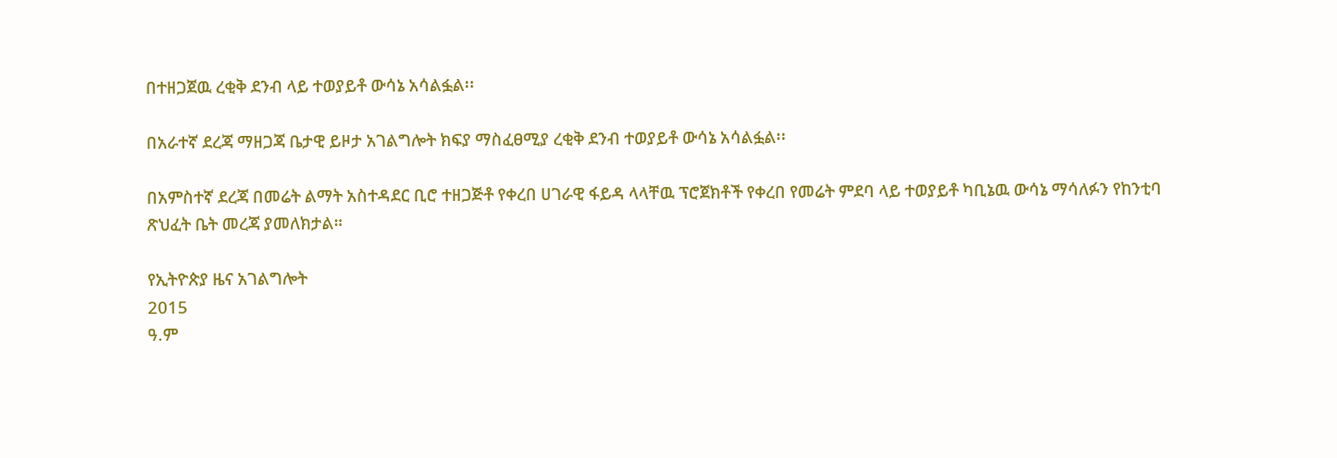በተዘጋጀዉ ረቂቅ ደንብ ላይ ተወያይቶ ውሳኔ አሳልፏል፡፡

በአራተኛ ደረጃ ማዘጋጃ ቤታዊ ይዞታ አገልግሎት ክፍያ ማስፈፀሚያ ረቂቅ ደንብ ተወያይቶ ውሳኔ አሳልፏል፡፡

በአምስተኛ ደረጃ በመሬት ልማት አስተዳደር ቢሮ ተዘጋጅቶ የቀረበ ሀገራዊ ፋይዳ ላላቸዉ ፕሮጀክቶች የቀረበ የመሬት ምደባ ላይ ተወያይቶ ካቢኔዉ ውሳኔ ማሳለፉን የከንቲባ ጽህፈት ቤት መረጃ ያመለክታል።

የኢትዮጵያ ዜና አገልግሎት
2015
ዓ.ም